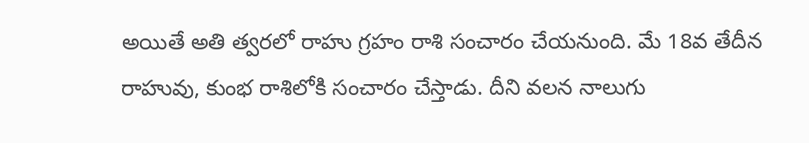అయితే అతి త్వరలో రాహు గ్రహం రాశి సంచారం చేయనుంది. మే 18వ తేదీన రాహువు, కుంభ రాశిలోకి సంచారం చేస్తాడు. దీని వలన నాలుగు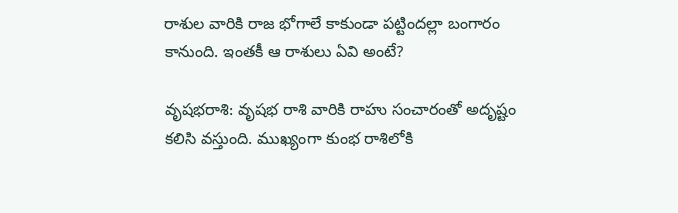రాశుల వారికి రాజ భోగాలే కాకుండా పట్టిందల్లా బంగారం కానుంది. ఇంతకీ ఆ రాశులు ఏవి అంటే?

వృషభరాశి: వృషభ రాశి వారికి రాహు సంచారంతో అదృష్టం కలిసి వస్తుంది. ముఖ్యంగా కుంభ రాశిలోకి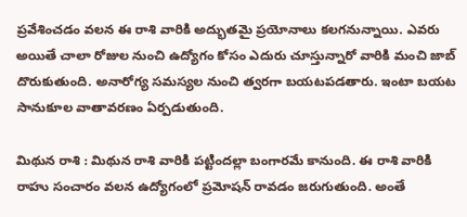ప్రవేశించడం వలన ఈ రాశి వారికి అద్భుతమై ప్రయోనాలు కలగనున్నాయి. ఎవరు అయితే చాలా రోజుల నుంచి ఉద్యోగం కోసం ఎదురు చూస్తున్నారో వారికి మంచి జాబ్ దొరుకుతుంది. అనారోగ్య సమస్యల నుంచి త్వరగా బయటపడతారు. ఇంటా బయట సానుకూల వాతావరణం ఏర్పడుతుంది.

మిథున రాశి : మిథున రాశి వారికి పట్టిందల్లా బంగారమే కానుంది. ఈ రాశి వారికి రాహు సంచారం వలన ఉద్యోగంలో ప్రమోషన్ రావడం జరుగుతుంది. అంతే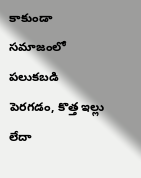కాకుండా సమాజంలో పలుకబడి పెరగడం, కొత్త ఇల్లు లేదా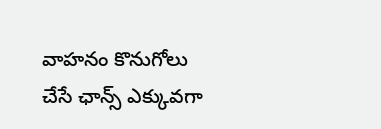వాహనం కొనుగోలు చేసే ఛాన్స్ ఎక్కువగా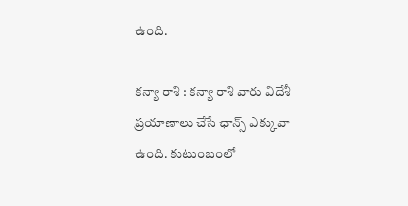ఉంది.

కన్యా రాశి : కన్యా రాశి వారు విదేశీ ప్రయాణాలు చేసే ఛాన్స్ ఎక్కువా ఉంది. కుటుంబంలో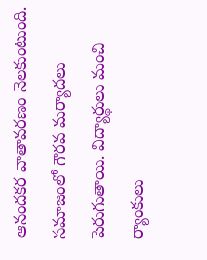ఆనందకర వాతావరణం నెలకుంటుంది. సమాజంలో గౌరవ మర్యాదలు పెరుగుతాయి. విద్యార్థులు మంచి ర్యాంకులు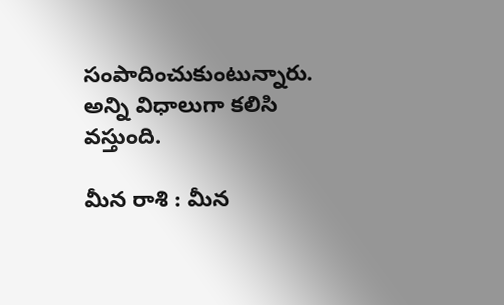సంపాదించుకుంటున్నారు. అన్ని విధాలుగా కలిసి వస్తుంది.

మీన రాశి : మీన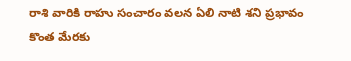రాశి వారికి రాహు సంచారం వలన ఏలి నాటి శని ప్రభావం కొంత మేరకు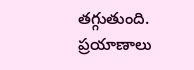తగ్గుతుంది. ప్రయాణాలు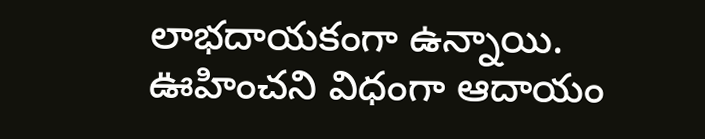లాభదాయకంగా ఉన్నాయి. ఊహించని విధంగా ఆదాయం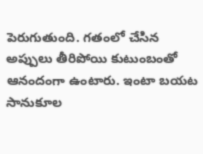పెరుగుతుంది. గతంలో చేసిన అప్పులు తీరిపోయి కుటుంబంతో ఆనందంగా ఉంటారు. ఇంటా బయట సానుకూల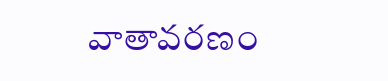వాతావరణం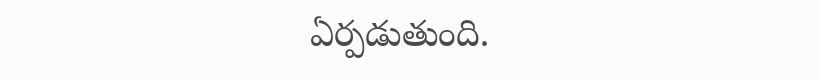ఏర్పడుతుంది.